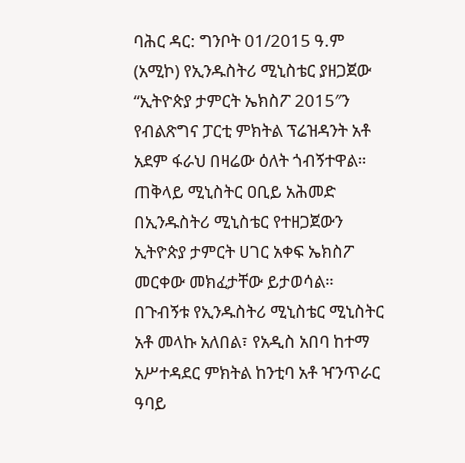ባሕር ዳር: ግንቦት 01/2015 ዓ.ም (አሚኮ) የኢንዱስትሪ ሚኒስቴር ያዘጋጀው “ኢትዮጵያ ታምርት ኤክስፖ 2015″ን የብልጽግና ፓርቲ ምክትል ፕሬዝዳንት አቶ አደም ፋራህ በዛሬው ዕለት ጎብኝተዋል። ጠቅላይ ሚኒስትር ዐቢይ አሕመድ በኢንዱስትሪ ሚኒስቴር የተዘጋጀውን ኢትዮጵያ ታምርት ሀገር አቀፍ ኤክስፖ መርቀው መክፈታቸው ይታወሳል። በጉብኝቱ የኢንዱስትሪ ሚኒስቴር ሚኒስትር አቶ መላኩ አለበል፣ የአዲስ አበባ ከተማ አሥተዳደር ምክትል ከንቲባ አቶ ዣንጥራር ዓባይ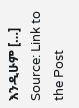እንዲሁም […]
Source: Link to the Post